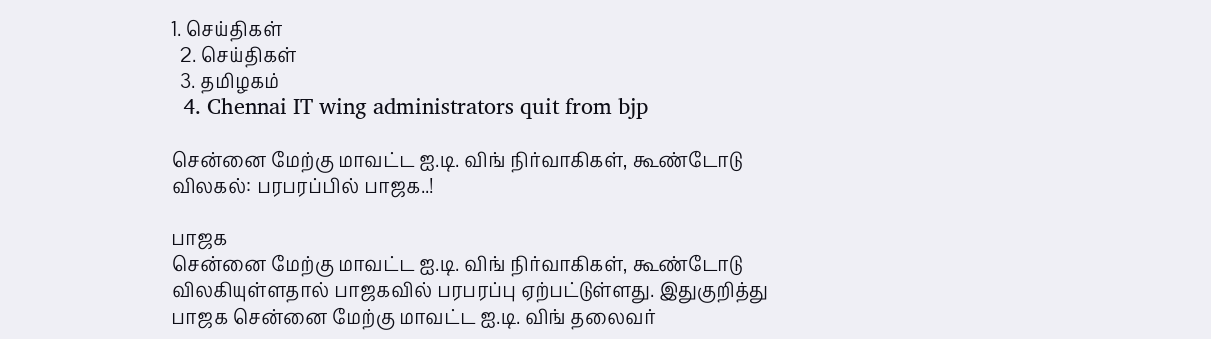1. செய்திகள்
  2. செய்திகள்
  3. த‌மிழக‌ம்
  4. Chennai IT wing administrators quit from bjp

சென்னை மேற்கு மாவட்ட ஐ.டி. விங் நிர்வாகிகள், கூண்டோடு விலகல்: பரபரப்பில் பாஜக..!

பாஜக
சென்னை மேற்கு மாவட்ட ஐ.டி. விங் நிர்வாகிகள், கூண்டோடு விலகியுள்ளதால் பாஜகவில் பரபரப்பு ஏற்பட்டுள்ளது. இதுகுறித்து பாஜக சென்னை மேற்கு மாவட்ட ஐ.டி. விங் தலைவர்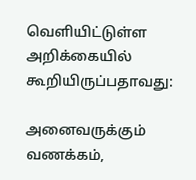வெளியிட்டுள்ள அறிக்கையில் கூறியிருப்பதாவது:

அனைவருக்கும்‌ வணக்கம்‌,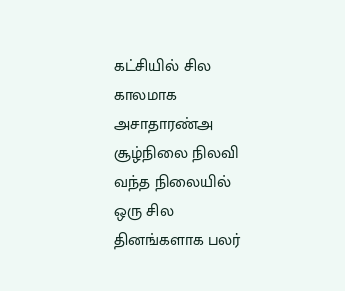கட்சியில்‌ சில காலமாக அசாதாரண்அ சூழ்நிலை நிலவி வந்த நிலையில்‌ ஒரு சில தினங்களாக பலர்‌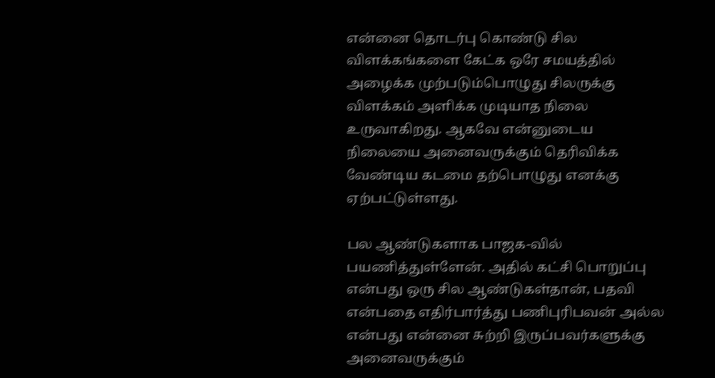என்னை தொடர்பு கொண்டு சில விளக்கங்களை கேட்க ஒரே சமயத்தில்‌ அழைக்க முற்படும்பொழுது சிலருக்கு விளக்கம்‌ அளிக்க முடியாத நிலை உருவாகிறது. ஆகவே என்னுடைய நிலையை அனைவருக்கும்‌ தெரிவிக்க வேண்டிய கடமை தற்பொழுது எனக்கு ஏற்பட்டுள்ளது.

பல ஆண்டுகளாக பாஜக-வில்‌ பயணித்துள்ளேன்‌. அதில்‌ கட்சி பொறுப்பு என்பது ஒரு சில ஆண்டுகள்தான்‌, பதவி என்பதை எதிர்பார்த்து பணிபுரிபவன்‌ அல்ல என்பது என்னை சுற்றி இருப்பவர்களுக்கு அனைவருக்கும்‌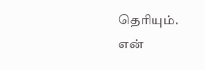தெரியும்‌. என்‌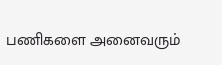பணிகளை அனைவரும்‌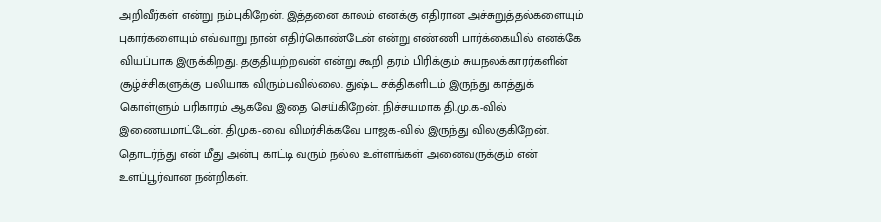அறிவீர்கள்‌ என்று நம்புகிறேன்‌. இத்தனை காலம்‌ எனக்கு எதிரான அச்சுறுத்தல்களையும்‌ புகார்களையும்‌ எவ்வாறு நான்‌ எதிர்கொண்டேன்‌ என்று எண்ணி பார்க்கையில்‌ எனக்கே வியப்பாக இருக்கிறது. தகுதியற்றவன்‌ என்று கூறி தரம்‌ பிரிக்கும்‌ சுயநலக்காரர்களின்‌ சூழ்ச்சிகளுக்கு பலியாக விரும்பவில்லை. துஷ்ட சக்திகளிடம்‌ இருந்து காத்துக்‌ கொள்ளும்‌ பரிகாரம்‌ ஆகவே இதை செய்கிறேன்‌. நிச்சயமாக தி.மு.க-வில்‌ இணையமாட்டேன்‌. திமுக-வை விமர்சிக்கவே பாஜக-வில்‌ இருந்து விலகுகிறேன்‌. தொடர்ந்து என்‌ மீது அன்பு காட்டி வரும்‌ நல்ல உள்ளங்கள்‌ அனைவருக்கும்‌ என்‌ உளப்பூர்வான நன்றிகள்‌.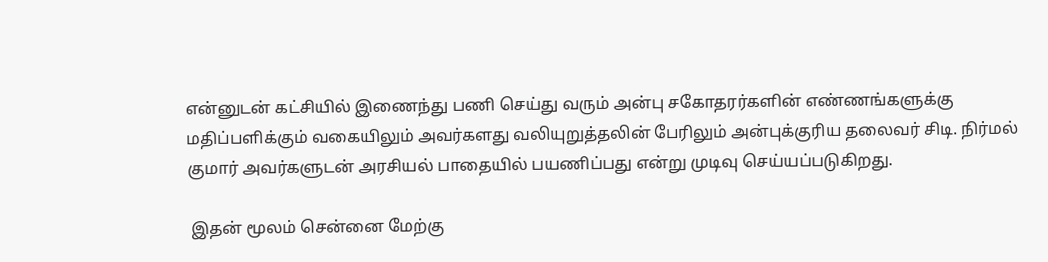என்னுடன்‌ கட்சியில்‌ இணைந்து பணி செய்து வரும்‌ அன்பு சகோதரர்களின்‌ எண்ணங்களுக்கு மதிப்பளிக்கும்‌ வகையிலும்‌ அவர்களது வலியுறுத்தலின்‌ பேரிலும்‌ அன்புக்குரிய தலைவர்‌ சிடி. நிர்மல்‌ குமார்‌ அவர்களுடன்‌ அரசியல்‌ பாதையில்‌ பயணிப்பது என்று முடிவு செய்யப்படுகிறது.

 இதன் மூலம் சென்னை மேற்கு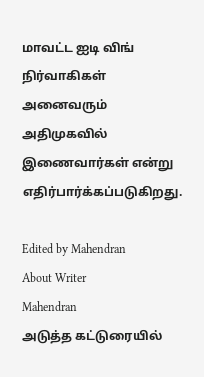மாவட்ட ஐடி விங் நிர்வாகிகள் அனைவரும் அதிமுகவில் இணைவார்கள் என்று எதிர்பார்க்கப்படுகிறது.

Edited by Mahendran
About Writer
Mahendran
அடுத்த கட்டுரையில்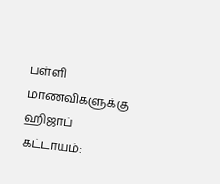பள்ளி மாணவிகளுக்கு ஹிஜாப் கட்டாயம்: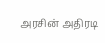அரசின் அதிரடி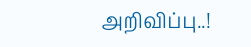அறிவிப்பு..!